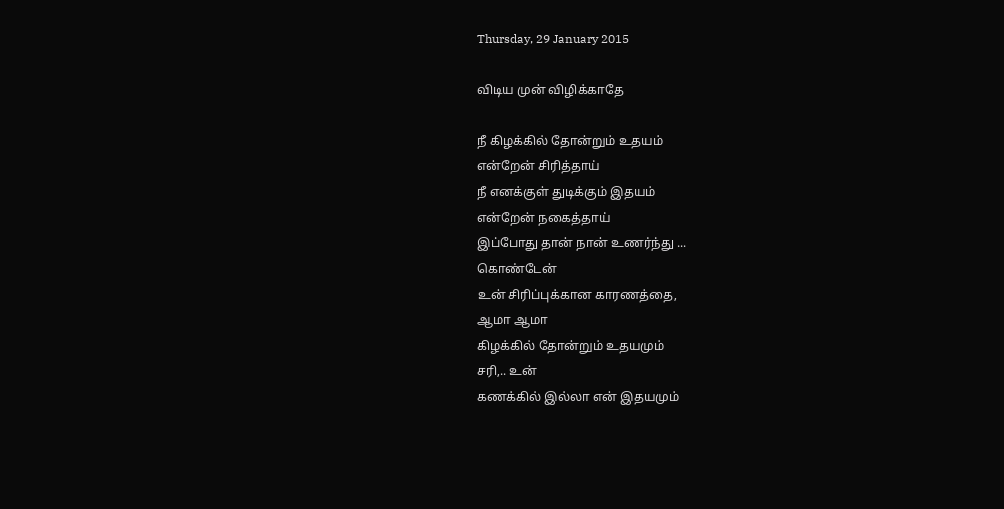Thursday, 29 January 2015

விடிய முன் விழிக்காதே

நீ கிழக்கில் தோன்றும் உதயம்
என்றேன் சிரித்தாய்
நீ எனக்குள் துடிக்கும் இதயம்
என்றேன் நகைத்தாய்
இப்போது தான் நான் உணர்ந்து ...
கொண்டேன்
உன் சிரிப்புக்கான காரணத்தை,
ஆமா ஆமா
கிழக்கில் தோன்றும் உதயமும்
சரி,.. உன்
கணக்கில் இல்லா என் இதயமும்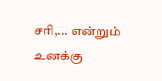சரி,... என்றும்
உனக்கு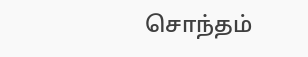சொந்தம்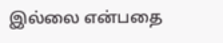இல்லை என்பதை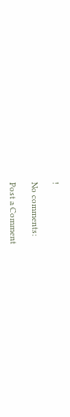!

No comments:

Post a Comment